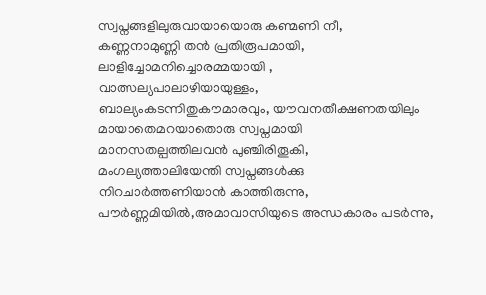സ്വപ്നങ്ങളിലുരുവായായൊരു കണ്മണി നീ,
കണ്ണനാമുണ്ണി തൻ പ്രതിരൂപമായി,
ലാളിച്ചോമനിച്ചൊരമ്മയായി ,
വാത്സല്യപാലാഴിയായുള്ളം,
ബാല്യംകടന്നിതുകൗമാരവും, യൗവനതീക്ഷണതയിലും മായാതെമറയാതൊരു സ്വപ്നമായി മാനസതല്പത്തിലവൻ പുഞ്ചിരിതൂകി,
മംഗല്യത്താലിയേന്തി സ്വപ്നങ്ങൾക്കു നിറചാർത്തണിയാൻ കാത്തിരുന്നു,
പൗർണ്ണമിയിൽ,അമാവാസിയുടെ അന്ധകാരം പടർന്നു,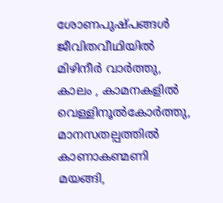ശോണപുഷ്പങ്ങൾ ജീവിതവീഥിയിൽ മിഴിനീർ വാർത്തു,
കാലം , കാമനകളിൽ വെള്ളിനൂൽകോർത്തു,
മാനസതല്പത്തിൽ കാണാകണ്മണി മയങ്ങി,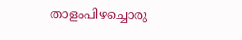താളംപിഴച്ചൊരു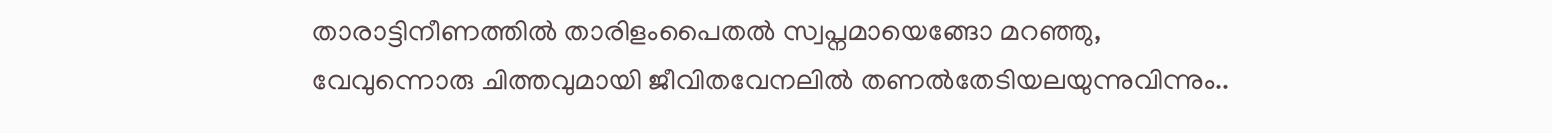താരാട്ടിനീണത്തിൽ താരിളംപൈതൽ സ്വപ്നമായെങ്ങോ മറഞ്ഞു,
വേവുന്നൊരു ചിത്തവുമായി ജീവിതവേനലിൽ തണൽതേടിയലയുന്നുവിന്നും..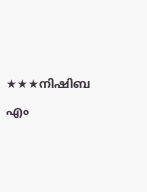★★★നിഷിബ എം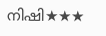നിഷി★★★